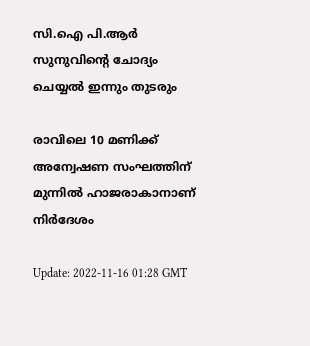സി.ഐ പി.ആർ സുനുവിന്‍റെ ചോദ്യം ചെയ്യൽ ഇന്നും തുടരും

രാവിലെ 10 മണിക്ക് അന്വേഷണ സംഘത്തിന് മുന്നിൽ ഹാജരാകാനാണ് നിർദേശം

Update: 2022-11-16 01:28 GMT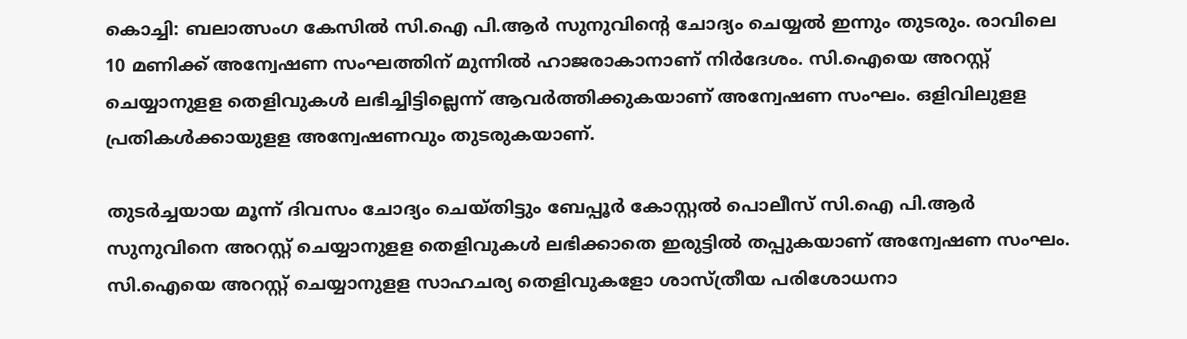കൊച്ചി: ബലാത്സംഗ കേസിൽ സി.ഐ പി.ആർ സുനുവിന്‍റെ ചോദ്യം ചെയ്യൽ ഇന്നും തുടരും. രാവിലെ 10 മണിക്ക് അന്വേഷണ സംഘത്തിന് മുന്നിൽ ഹാജരാകാനാണ് നിർദേശം. സി.ഐയെ അറസ്റ്റ് ചെയ്യാനുളള തെളിവുകൾ ലഭിച്ചിട്ടില്ലെന്ന് ആവർത്തിക്കുകയാണ് അന്വേഷണ സംഘം. ഒളിവിലുളള പ്രതികൾക്കായുളള അന്വേഷണവും തുടരുകയാണ്.

തുടര്‍ച്ചയായ മൂന്ന് ദിവസം ചോദ്യം ചെയ്തിട്ടും ബേപ്പൂര്‍ കോസ്റ്റല്‍ പൊലീസ് സി.ഐ പി.ആര്‍ സുനുവിനെ അറസ്റ്റ് ചെയ്യാനുളള തെളിവുകള്‍ ലഭിക്കാതെ ഇരുട്ടില്‍ തപ്പുകയാണ് അന്വേഷണ സംഘം. സി.ഐയെ അറസ്റ്റ് ചെയ്യാനുളള സാഹചര്യ തെളിവുകളോ ശാസ്ത്രീയ പരിശോധനാ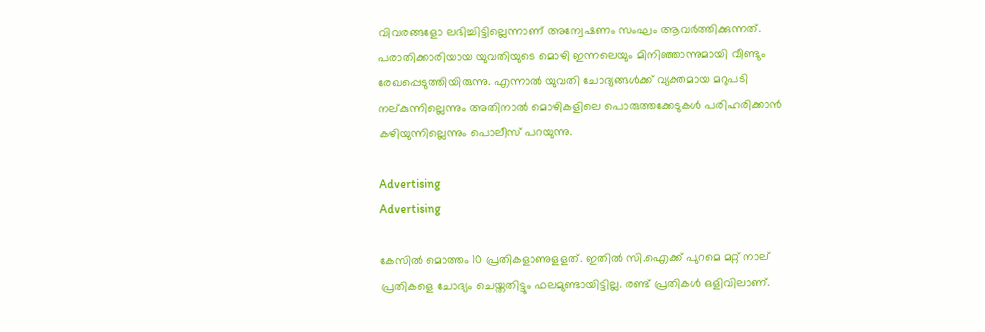വിവരങ്ങളോ ലഭിച്ചിട്ടില്ലെന്നാണ് അന്വേഷണം സംഘം ആവര്‍ത്തിക്കുന്നത്. പരാതിക്കാരിയായ യുവതിയുടെ മൊഴി ഇന്നലെയും മിനിഞ്ഞാന്നുമായി വീണ്ടും രേഖപ്പെടുത്തിയിരുന്നു. എന്നാല്‍ യുവതി ചോദ്യങ്ങള്‍ക്ക് വ്യക്തമായ മറുപടി നല്കുന്നില്ലെന്നും അതിനാല്‍ മൊഴികളിലെ പൊരുത്തക്കേടുകള്‍ പരിഹരിക്കാന്‍ കഴിയുന്നില്ലെന്നും പൊലീസ് പറയുന്നു.

Advertising
Advertising

കേസില്‍ മൊത്തം 10 പ്രതികളാണുളളത്. ഇതില്‍ സി.ഐക്ക് പുറമെ മറ്റ് നാല് പ്രതികളെ ചോദ്യം ചെയ്തതിട്ടും ഫലമുണ്ടായിട്ടില്ല. രണ്ട് പ്രതികള്‍ ഒളിവിലാണ്.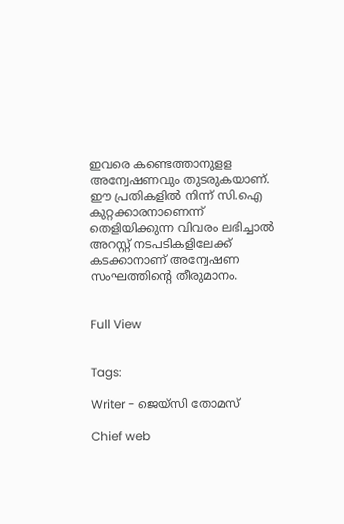ഇവരെ കണ്ടെത്താനുളള അന്വേഷണവും തുടരുകയാണ്. ഈ പ്രതികളില്‍ നിന്ന് സി.ഐ കുറ്റക്കാരനാണെന്ന് തെളിയിക്കുന്ന വിവരം ലഭിച്ചാല്‍ അറസ്റ്റ് നടപടികളിലേക്ക് കടക്കാനാണ് അന്വേഷണ സംഘത്തിന്‍റെ തീരുമാനം.


Full View


Tags:

Writer - ജെയ്സി തോമസ്

Chief web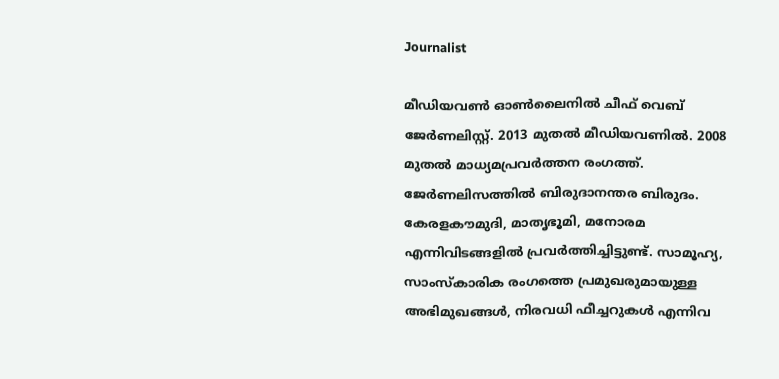Journalist

മീഡിയവൺ ഓൺലൈനിൽ ചീഫ് വെബ് ജേർണലിസ്റ്റ്. 2013 മുതൽ മീഡിയവണിൽ. 2008 മുതൽ മാധ്യമപ്രവർത്തന രംഗത്ത്. ജേർണലിസത്തിൽ ബിരുദാനന്തര ബിരുദം. കേരളകൗമുദി, മാതൃഭൂമി, മനോരമ എന്നിവിടങ്ങളിൽ പ്രവർത്തിച്ചിട്ടുണ്ട്. സാമൂഹ്യ, സാംസ്‌കാരിക രംഗത്തെ പ്രമുഖരുമായുള്ള അഭിമുഖങ്ങൾ, നിരവധി ഫീച്ചറുകൾ എന്നിവ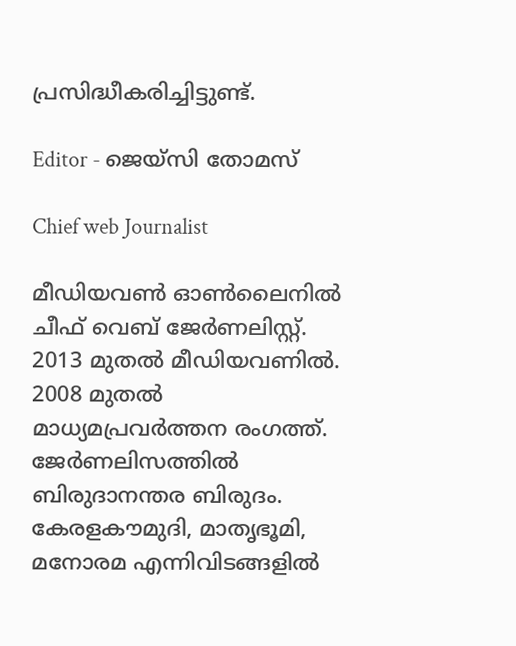പ്രസിദ്ധീകരിച്ചിട്ടുണ്ട്.

Editor - ജെയ്സി തോമസ്

Chief web Journalist

മീഡിയവൺ ഓൺലൈനിൽ ചീഫ് വെബ് ജേർണലിസ്റ്റ്. 2013 മുതൽ മീഡിയവണിൽ. 2008 മുതൽ മാധ്യമപ്രവർത്തന രംഗത്ത്. ജേർണലിസത്തിൽ ബിരുദാനന്തര ബിരുദം. കേരളകൗമുദി, മാതൃഭൂമി, മനോരമ എന്നിവിടങ്ങളിൽ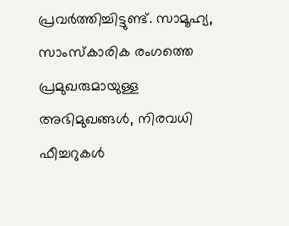പ്രവർത്തിച്ചിട്ടുണ്ട്. സാമൂഹ്യ, സാംസ്‌കാരിക രംഗത്തെ പ്രമുഖരുമായുള്ള അഭിമുഖങ്ങൾ, നിരവധി ഫീച്ചറുകൾ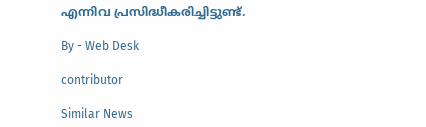എന്നിവ പ്രസിദ്ധീകരിച്ചിട്ടുണ്ട്.

By - Web Desk

contributor

Similar News